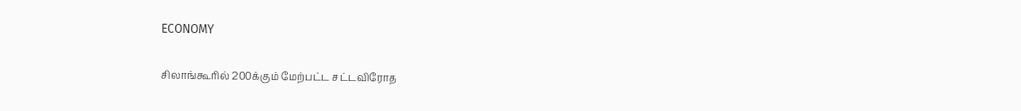ECONOMY

சிலாங்கூரில் 200க்கும் மேற்பட்ட சட்டவிரோத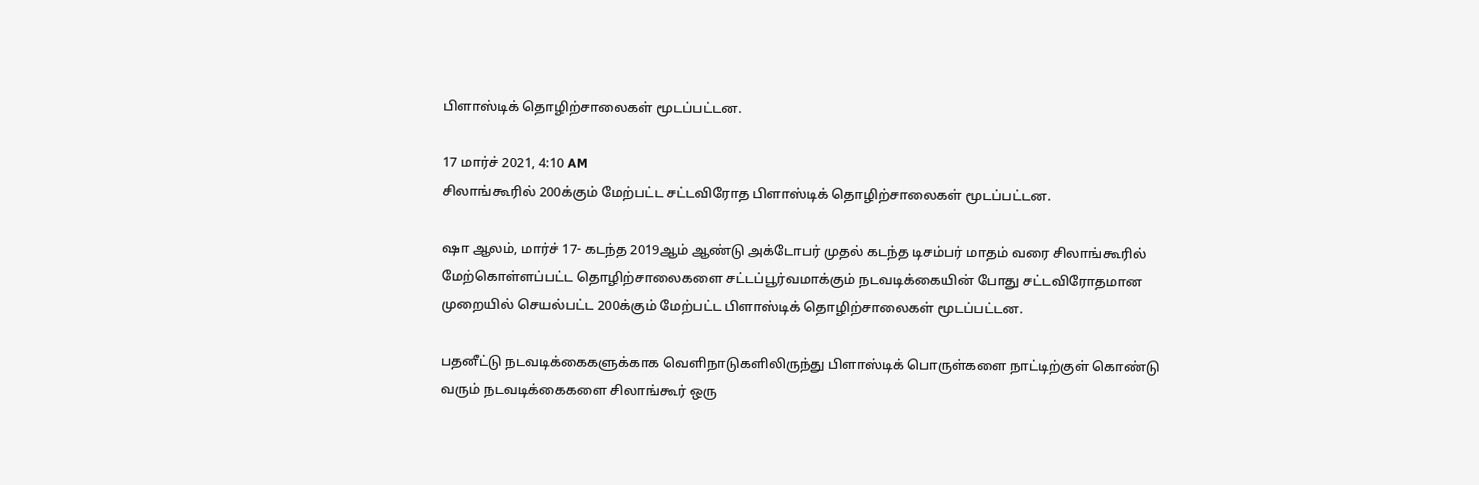பிளாஸ்டிக் தொழிற்சாலைகள் மூடப்பட்டன.

17 மார்ச் 2021, 4:10 AM
சிலாங்கூரில் 200க்கும் மேற்பட்ட சட்டவிரோத பிளாஸ்டிக் தொழிற்சாலைகள் மூடப்பட்டன.

ஷா ஆலம், மார்ச் 17- கடந்த 2019ஆம் ஆண்டு அக்டோபர் முதல் கடந்த டிசம்பர் மாதம் வரை சிலாங்கூரில் மேற்கொள்ளப்பட்ட தொழிற்சாலைகளை சட்டப்பூர்வமாக்கும் நடவடிக்கையின் போது சட்டவிரோதமான முறையில் செயல்பட்ட 200க்கும் மேற்பட்ட பிளாஸ்டிக் தொழிற்சாலைகள் மூடப்பட்டன.

பதனீட்டு நடவடிக்கைகளுக்காக வெளிநாடுகளிலிருந்து பிளாஸ்டிக் பொருள்களை நாட்டிற்குள் கொண்டு வரும் நடவடிக்கைகளை சிலாங்கூர் ஒரு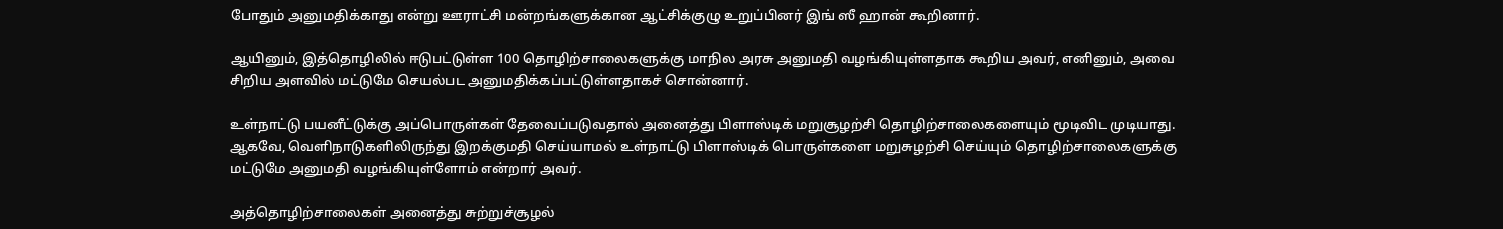போதும் அனுமதிக்காது என்று ஊராட்சி மன்றங்களுக்கான ஆட்சிக்குழு உறுப்பினர் இங் ஸீ ஹான் கூறினார்.

ஆயினும், இத்தொழிலில் ஈடுபட்டுள்ள 100 தொழிற்சாலைகளுக்கு மாநில அரசு அனுமதி வழங்கியுள்ளதாக கூறிய அவர், எனினும், அவை சிறிய அளவில் மட்டுமே செயல்பட அனுமதிக்கப்பட்டுள்ளதாகச் சொன்னார்.

உள்நாட்டு பயனீட்டுக்கு அப்பொருள்கள் தேவைப்படுவதால் அனைத்து பிளாஸ்டிக் மறுசூழற்சி தொழிற்சாலைகளையும் மூடிவிட முடியாது. ஆகவே, வெளிநாடுகளிலிருந்து இறக்குமதி செய்யாமல் உள்நாட்டு பிளாஸ்டிக் பொருள்களை மறுசுழற்சி செய்யும் தொழிற்சாலைகளுக்கு மட்டுமே அனுமதி வழங்கியுள்ளோம் என்றார் அவர்.

அத்தொழிற்சாலைகள் அனைத்து சுற்றுச்சூழல்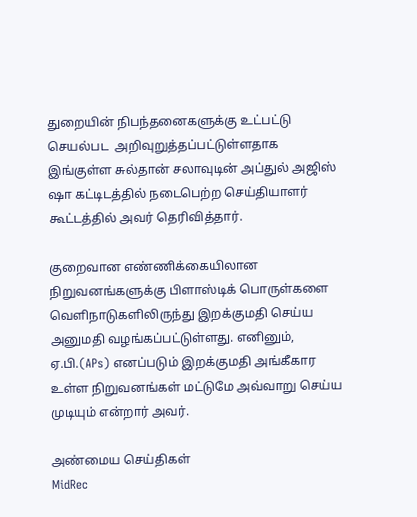துறையின் நிபந்தனைகளுக்கு உட்பட்டு செயல்பட  அறிவுறுத்தப்பட்டுள்ளதாக இங்குள்ள சுல்தான் சலாவுடின் அப்துல் அஜிஸ் ஷா கட்டிடத்தில் நடைபெற்ற செய்தியாளர் கூட்டத்தில் அவர் தெரிவித்தார்.

குறைவான எண்ணிக்கையிலான நிறுவனங்களுக்கு பிளாஸ்டிக் பொருள்களை வெளிநாடுகளிலிருந்து இறக்குமதி செய்ய அனுமதி வழங்கப்பட்டுள்ளது. எனினும், ஏ.பி.(APs) எனப்படும் இறக்குமதி அங்கீகார உள்ள நிறுவனங்கள் மட்டுமே அவ்வாறு செய்ய முடியும் என்றார் அவர்.

அண்மைய செய்திகள்
MidRec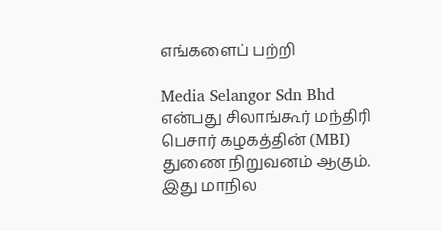எங்களைப் பற்றி

Media Selangor Sdn Bhd என்பது சிலாங்கூர் மந்திரி பெசார் கழகத்தின் (MBI) துணை நிறுவனம் ஆகும். இது மாநில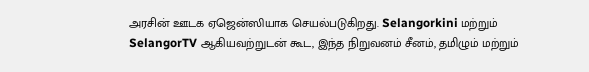அரசின் ஊடக ஏஜென்ஸியாக செயல்படுகிறது. Selangorkini மற்றும் SelangorTV ஆகியவற்றுடன் கூட, இந்த நிறுவனம் சீனம், தமிழும் மற்றும்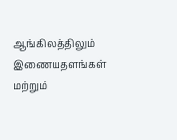ஆங்கிலத்திலும் இணையதளங்கள் மற்றும்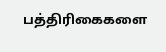பத்திரிகைகளை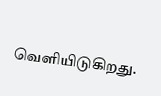வெளியிடுகிறது.